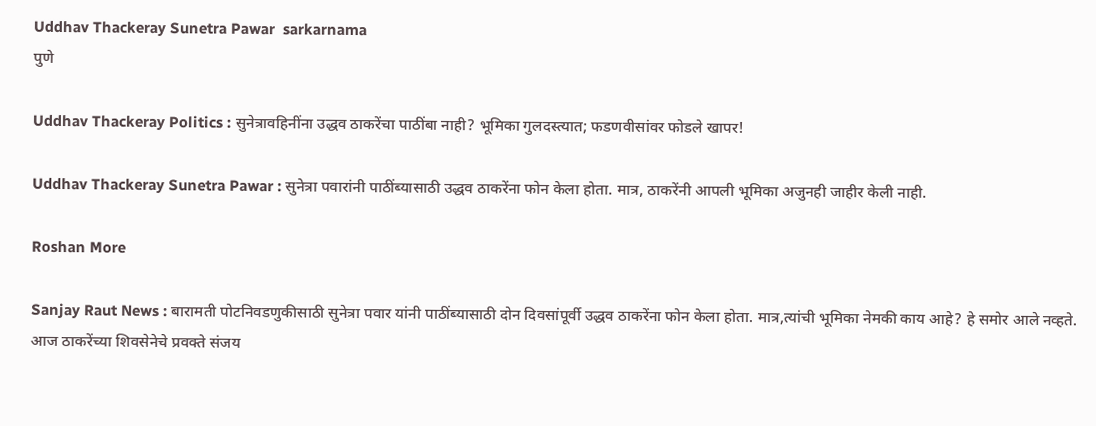Uddhav Thackeray Sunetra Pawar  sarkarnama
पुणे

Uddhav Thackeray Politics : सुनेत्रावहिनींना उद्धव ठाकरेंचा पाठींबा नाही? भूमिका गुलदस्त्यात; फडणवीसांवर फोडले खापर!

Uddhav Thackeray Sunetra Pawar : सुनेत्रा पवारांनी पाठींब्यासाठी उद्धव ठाकरेंना फोन केला होता. मात्र, ठाकरेंनी आपली भूमिका अजुनही जाहीर केली नाही.

Roshan More

Sanjay Raut News : बारामती पोटनिवडणुकीसाठी सुनेत्रा पवार यांनी पाठींब्यासाठी दोन दिवसांपूर्वी उद्धव ठाकरेंना फोन केला होता. मात्र,त्यांची भूमिका नेमकी काय आहे? हे समोर आले नव्हते. आज ठाकरेंच्या शिवसेनेचे प्रवक्ते संजय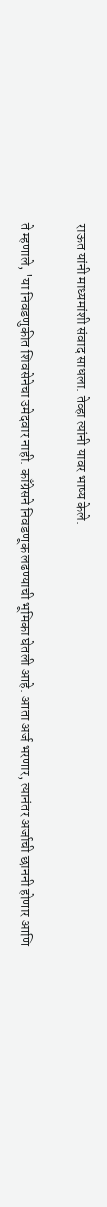राऊत यांनी माध्यमांशी संवाद साधला. तेव्हा त्यांनी यावर भाष्य केले.

ते म्हणाले, 'या निवडणुकीत शिवसेनेचा उमेदवार नाही. काँग्रेसने निवडणूक लढण्याची भूमिका घेतली आहे. आता अर्ज भरणार, त्यानंतर अर्जाची छाननी होणार आणि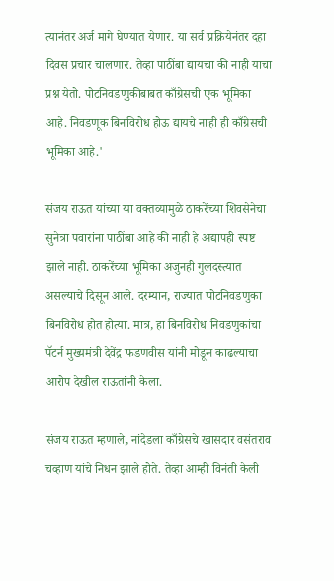त्यानंतर अर्ज मागे घेण्यात येणार. या सर्व प्रक्रियेनंतर दहा दिवस प्रचार चालणार. तेव्हा पाठींबा द्यायचा की नाही याचा प्रश्न येतो. पोटनिवडणुकीबाबत काँग्रेसची एक भूमिका आहे. निवडणूक बिनविरोध होऊ द्यायचे नाही ही काँग्रेसची भूमिका आहे.'

संजय राऊत यांच्या या वक्तव्यामुळे ठाकरेंच्या शिवसेनेचा सुनेत्रा पवारांना पाठींबा आहे की नाही हे अद्यापही स्पष्ट झाले नाही. ठाकरेंच्या भूमिका अजुनही गुलदस्त्यात असल्याचे दिसून आले. दरम्यान, राज्यात पोटनिवडणुका बिनविरोध होत होत्या. मात्र, हा बिनविरोध निवडणुकांचा पॅटर्न मुख्यमंत्री देवेंद्र फडणवीस यांनी मोडून काढल्याचा आरोप देखील राऊतांनी केला.

संजय राऊत म्हणाले, नांदेडला काँग्रेसचे खासदार वसंतराव चव्हाण यांचे निधन झाले होते. तेव्हा आम्ही विनंती केली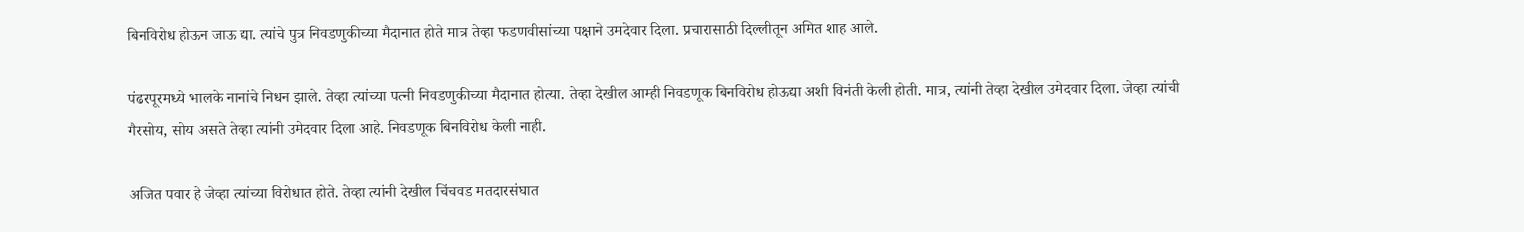बिनविरोध होऊन जाऊ द्या. त्यांचे पुत्र निवडणुकीच्या मैदानात होते मात्र तेव्हा फडणवीसांच्या पक्षाने उमदेवार दिला. प्रचारासाठी दिल्लीतून अमित शाह आले.

पंढरपूरमध्ये भालके नानांचे निधन झाले. तेव्हा त्यांच्या पत्नी निवडणुकीच्या मैदानात होत्या. तेव्हा देखील आम्ही निवडणूक बिनविरोध होऊद्या अशी विनंती केली होती. मात्र, त्यांनी तेव्हा देखील उमेदवार दिला. जेव्हा त्यांची गैरसोय, सोय असते तेव्हा त्यांनी उमेदवार दिला आहे. निवडणूक बिनविरोध केली नाही.

अजित पवार हे जेव्हा त्यांच्या विरोधात होते. तेव्हा त्यांनी देखील चिंचवड मतदारसंघात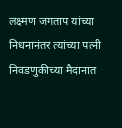लक्ष्मण जगताप यांच्या निधनानंतर त्यांच्या पत्नी निवडणुकीच्या मैदानात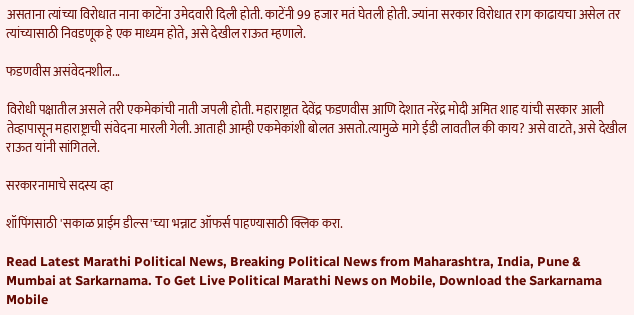असताना त्यांच्या विरोधात नाना काटेंना उमेदवारी दिली होती. काटेंनी 99 हजार मतं घेतली होती. ज्यांना सरकार विरोधात राग काढायचा असेल तर त्यांच्यासाठी निवडणूक हे एक माध्यम होते, असे देखील राऊत म्हणाले.

फडणवीस असंवेदनशील...

विरोधी पक्षातील असले तरी एकमेकांची नाती जपली होती. महाराष्ट्रात देवेंद्र फडणवीस आणि देशात नरेंद्र मोदी अमित शाह यांची सरकार आली तेव्हापासून महाराष्ट्राची संवेदना मारली गेली. आताही आम्ही एकमेकांशी बोलत असतो.त्यामुळे मागे ईडी लावतील की काय? असे वाटते, असे देखील राऊत यांनी सांगितले.

सरकारनामाचे सदस्य व्हा

शॉपिंगसाठी 'सकाळ प्राईम डील्स'च्या भन्नाट ऑफर्स पाहण्यासाठी क्लिक करा.

Read Latest Marathi Political News, Breaking Political News from Maharashtra, India, Pune & Mumbai at Sarkarnama. To Get Live Political Marathi News on Mobile, Download the Sarkarnama Mobile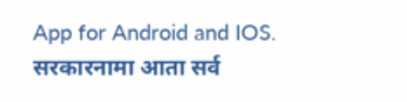App for Android and IOS. सरकारनामा आता सर्व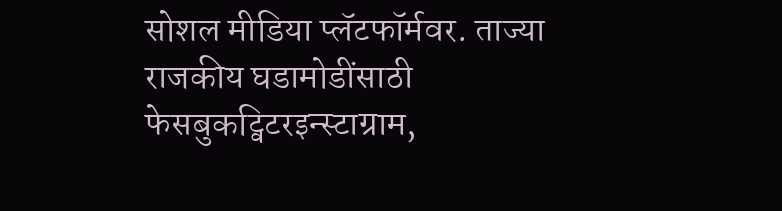सोशल मीडिया प्लॅटफॉर्मवर. ताज्या राजकीय घडामोडींसाठी फेसबुकट्विटरइन्स्टाग्राम,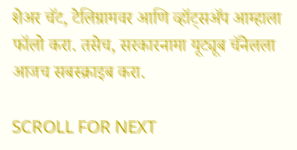शेअर चॅट, टेलिग्रामवर आणि व्हॉट्सॲप आम्हाला फॉलो करा. तसेच, सरकारनामा यूट्यूब चॅनेलला आजच सबस्क्राइब करा.

SCROLL FOR NEXT